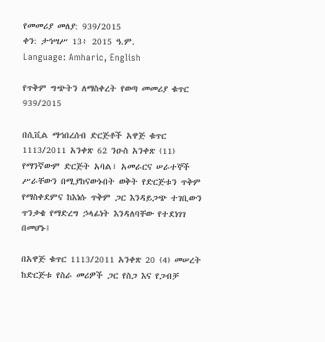የመመሪያ መለያ: 939/2015
ቀን: ታኅሣሥ 13፥ 2015 ዓ.ም.
Language: Amharic, English

የጥቅም ግጭትን ለማስቀረት የወጣ መመሪያ ቁጥር 939/2015

በሲቪል ማኅበረሰብ ድርጅቶች አዋጅ ቁጥር 1113/2011 አንቀጽ 62 ንዑስ አንቀጽ (11) የማንኛውም ድርጅት አባል፣ አመራርና ሠራተኞች ሥራቸውን በሚያከናውኑበት ወቅት የድርጅቱን ጥቅም የማስቀደምና ከእነሱ ጥቅም ጋር እንዳይጋጭ ተገቢውን ጥንቃቄ የማድረግ ኃላፊነት እንዳለባቸው የተደነገገ በመሆኑ፤

በአዋጅ ቁጥር 1113/2011 አንቀጽ 20 (4) መሠረት ከድርጅቱ የስራ መሪዎች ጋር የስጋ እና የጋብቻ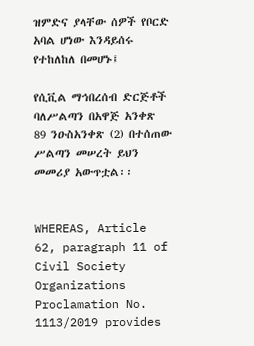ዝምድና ያላቸው ሰዎች የቦርድ አባል ሆነው እንዳይሰሩ የተከለከለ በመሆኑ፤

የሲቪል ማኅበረሰብ ድርጅቶች ባለሥልጣን በአዋጅ አንቀጽ 89 ንዑስአንቀጽ (2) በተሰጠው ሥልጣን መሠረት ይህን መመሪያ አውጥቷል፡፡


WHEREAS, Article 62, paragraph 11 of Civil Society Organizations Proclamation No. 1113/2019 provides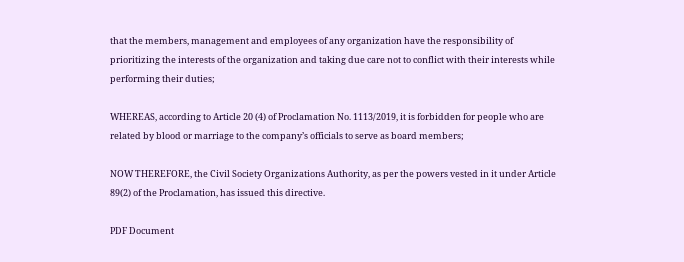that the members, management and employees of any organization have the responsibility of prioritizing the interests of the organization and taking due care not to conflict with their interests while performing their duties;

WHEREAS, according to Article 20 (4) of Proclamation No. 1113/2019, it is forbidden for people who are related by blood or marriage to the company’s officials to serve as board members;

NOW THEREFORE, the Civil Society Organizations Authority, as per the powers vested in it under Article 89(2) of the Proclamation, has issued this directive.

PDF Document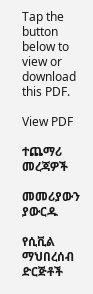Tap the button below to view or download this PDF.

View PDF

ተጨማሪ መረጃዎች

መመሪያውን ያውርዱ

የሲቪል ማህበረሰብ ድርጅቶች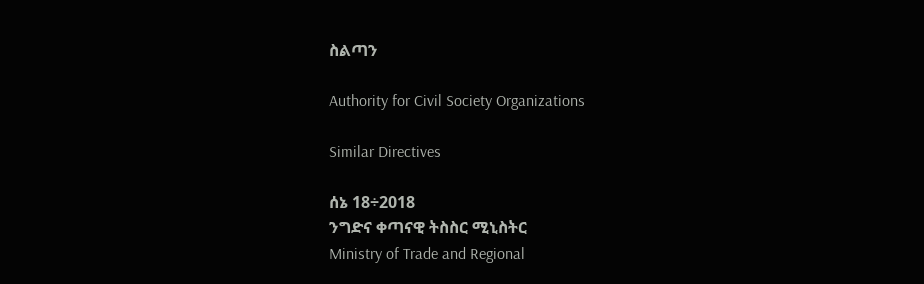ስልጣን

Authority for Civil Society Organizations

Similar Directives

ሰኔ 18÷2018
ንግድና ቀጣናዊ ትስስር ሚኒስትር
Ministry of Trade and Regional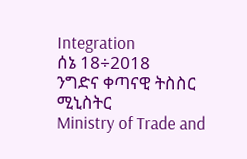Integration
ሰኔ 18÷2018
ንግድና ቀጣናዊ ትስስር ሚኒስትር
Ministry of Trade and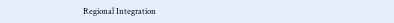Regional Integration